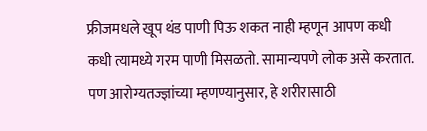फ्रीजमधले खूप थंड पाणी पिऊ शकत नाही म्हणून आपण कधी कधी त्यामध्ये गरम पाणी मिसळतो. सामान्यपणे लोक असे करतात. पण आरोग्यतज्ज्ञांच्या म्हणण्यानुसार, हे शरीरासाठी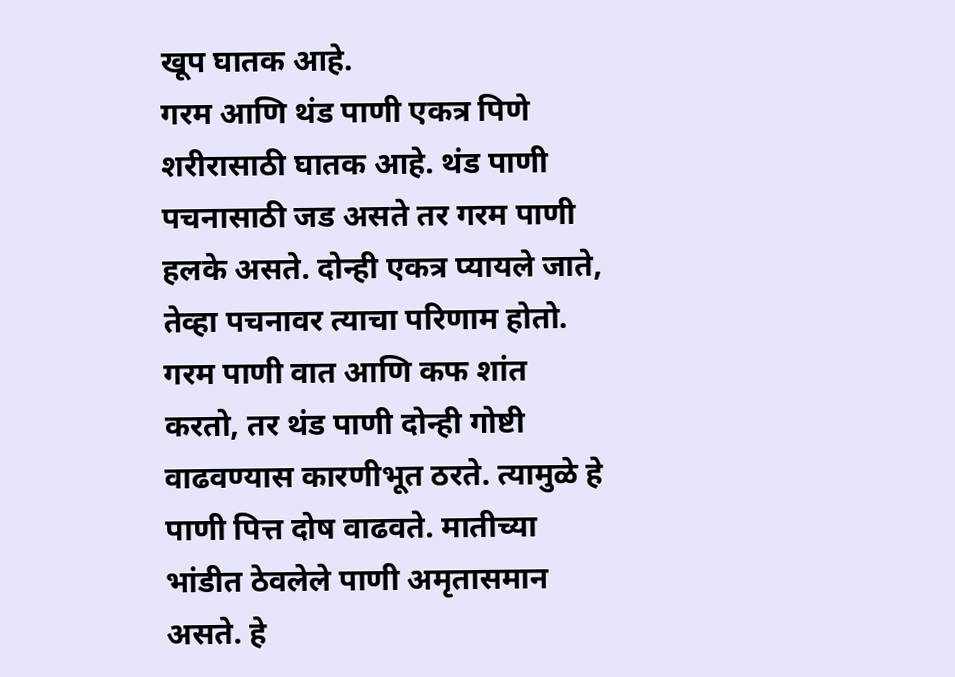खूप घातक आहे.
गरम आणि थंड पाणी एकत्र पिणे शरीरासाठी घातक आहे. थंड पाणी पचनासाठी जड असते तर गरम पाणी हलके असते. दोन्ही एकत्र प्यायले जाते, तेव्हा पचनावर त्याचा परिणाम होतो. गरम पाणी वात आणि कफ शांत करतो, तर थंड पाणी दोन्ही गोष्टी वाढवण्यास कारणीभूत ठरते. त्यामुळे हे पाणी पित्त दोष वाढवते. मातीच्या भांडीत ठेवलेले पाणी अमृतासमान असते. हे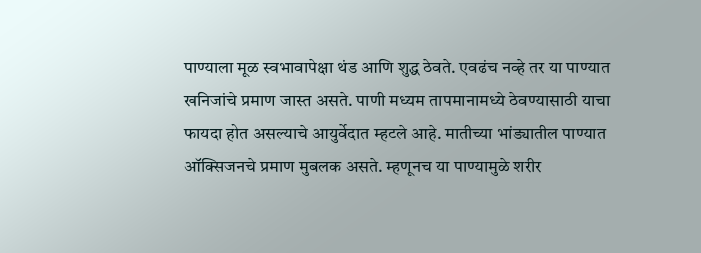पाण्याला मूळ स्वभावापेक्षा थंड आणि शुद्ध ठेवते. एवढंच नव्हे तर या पाण्यात खनिजांचे प्रमाण जास्त असते. पाणी मध्यम तापमानामध्ये ठेवण्यासाठी याचा फायदा होत असल्याचे आयुर्वेदात म्हटले आहे. मातीच्या भांड्यातील पाण्यात ऑक्सिजनचे प्रमाण मुबलक असते. म्हणूनच या पाण्यामुळे शरीर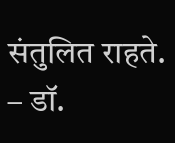संतुलित राहते.
– डॉ.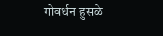गोवर्धन हुसळे